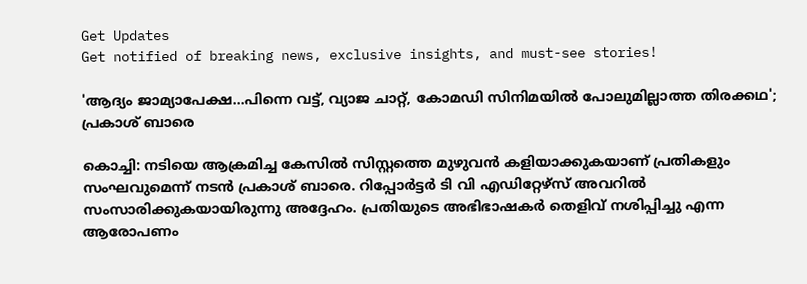Get Updates
Get notified of breaking news, exclusive insights, and must-see stories!

'ആദ്യം ജാമ്യാപേക്ഷ...പിന്നെ വട്ട്, വ്യാജ ചാറ്റ്, കോമഡി സിനിമയില്‍ പോലുമില്ലാത്ത തിരക്കഥ'; പ്രകാശ് ബാരെ

കൊച്ചി: നടിയെ ആക്രമിച്ച കേസില്‍ സിസ്റ്റത്തെ മുഴുവന്‍ കളിയാക്കുകയാണ് പ്രതികളും സംഘവുമെന്ന് നടന്‍ പ്രകാശ് ബാരെ. റിപ്പോര്‍ട്ടര്‍ ടി വി എഡിറ്റേഴ്‌സ് അവറില്‍ സംസാരിക്കുകയായിരുന്നു അദ്ദേഹം. പ്രതിയുടെ അഭിഭാഷകര്‍ തെളിവ് നശിപ്പിച്ചു എന്ന ആരോപണം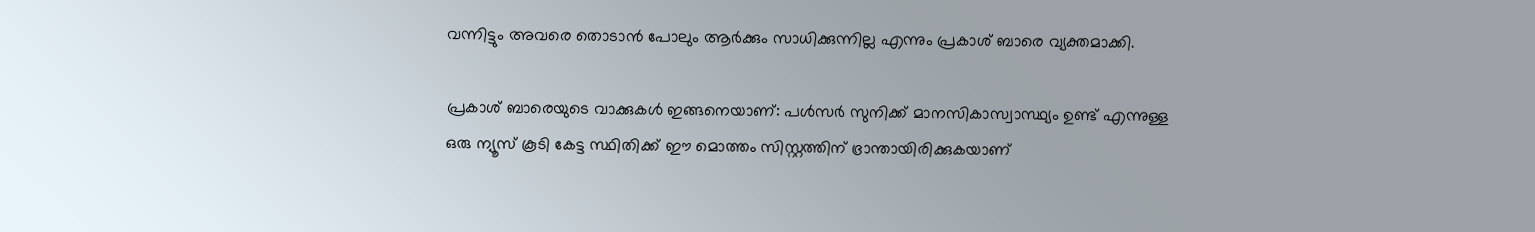വന്നിട്ടും അവരെ തൊടാന്‍ പോലും ആര്‍ക്കും സാധിക്കുന്നില്ല എന്നും പ്രകാശ് ബാരെ വ്യക്തമാക്കി.

പ്രകാശ് ബാരെയുടെ വാക്കുകള്‍ ഇങ്ങനെയാണ്: പള്‍സര്‍ സുനിക്ക് മാനസികാസ്വാസ്ഥ്യം ഉണ്ട് എന്നുള്ള ഒരു ന്യൂസ് കൂടി കേട്ട സ്ഥിതിക്ക് ഈ മൊത്തം സിസ്റ്റത്തിന് ഭ്രാന്തായിരിക്കുകയാണ്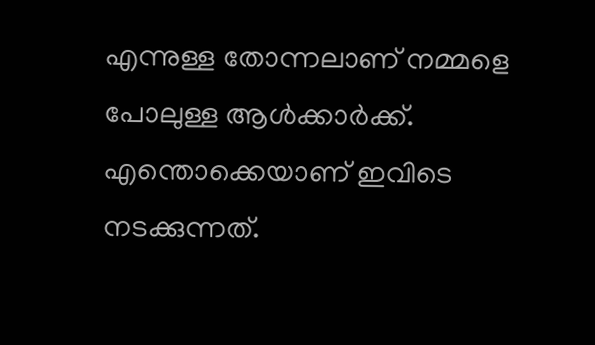എന്നുള്ള തോന്നലാണ് നമ്മളെ പോലുള്ള ആള്‍ക്കാര്‍ക്ക്. എന്തൊക്കെയാണ് ഇവിടെ നടക്കുന്നത്.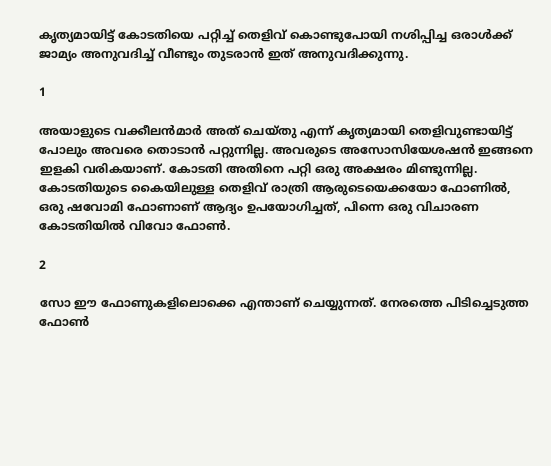കൃത്യമായിട്ട് കോടതിയെ പറ്റിച്ച് തെളിവ് കൊണ്ടുപോയി നശിപ്പിച്ച ഒരാള്‍ക്ക് ജാമ്യം അനുവദിച്ച് വീണ്ടും തുടരാന്‍ ഇത് അനുവദിക്കുന്നു.

1

അയാളുടെ വക്കീലന്‍മാര്‍ അത് ചെയ്തു എന്ന് കൃത്യമായി തെളിവുണ്ടായിട്ട് പോലും അവരെ തൊടാന്‍ പറ്റുന്നില്ല. അവരുടെ അസോസിയേശഷന്‍ ഇങ്ങനെ ഇളകി വരികയാണ്. കോടതി അതിനെ പറ്റി ഒരു അക്ഷരം മിണ്ടുന്നില്ല. കോടതിയുടെ കൈയിലുള്ള തെളിവ് രാത്രി ആരുടെയെക്കയോ ഫോണില്‍, ഒരു ഷവോമി ഫോണാണ് ആദ്യം ഉപയോഗിച്ചത്, പിന്നെ ഒരു വിചാരണ കോടതിയില്‍ വിവോ ഫോണ്‍.

2

സോ ഈ ഫോണുകളിലൊക്കെ എന്താണ് ചെയ്യുന്നത്. നേരത്തെ പിടിച്ചെടുത്ത ഫോണ്‍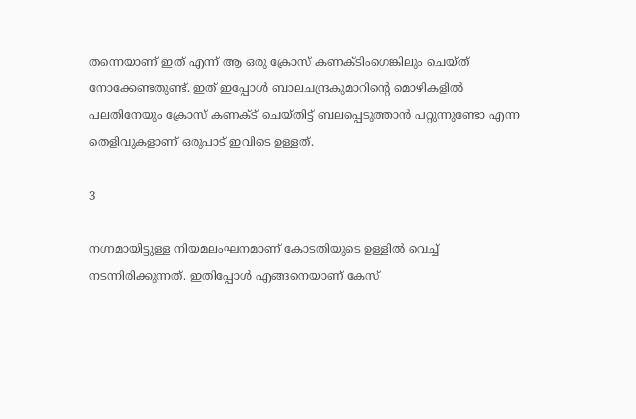തന്നെയാണ് ഇത് എന്ന് ആ ഒരു ക്രോസ് കണക്ടിംഗെങ്കിലും ചെയ്ത് നോക്കേണ്ടതുണ്ട്. ഇത് ഇപ്പോള്‍ ബാലചന്ദ്രകുമാറിന്റെ മൊഴികളില്‍ പലതിനേയും ക്രോസ് കണക്ട് ചെയ്തിട്ട് ബലപ്പെടുത്താന്‍ പറ്റുന്നുണ്ടോ എന്ന തെളിവുകളാണ് ഒരുപാട് ഇവിടെ ഉള്ളത്.

3

നഗ്നമായിട്ടുള്ള നിയമലംഘനമാണ് കോടതിയുടെ ഉള്ളില്‍ വെച്ച് നടന്നിരിക്കുന്നത്. ഇതിപ്പോള്‍ എങ്ങനെയാണ് കേസ്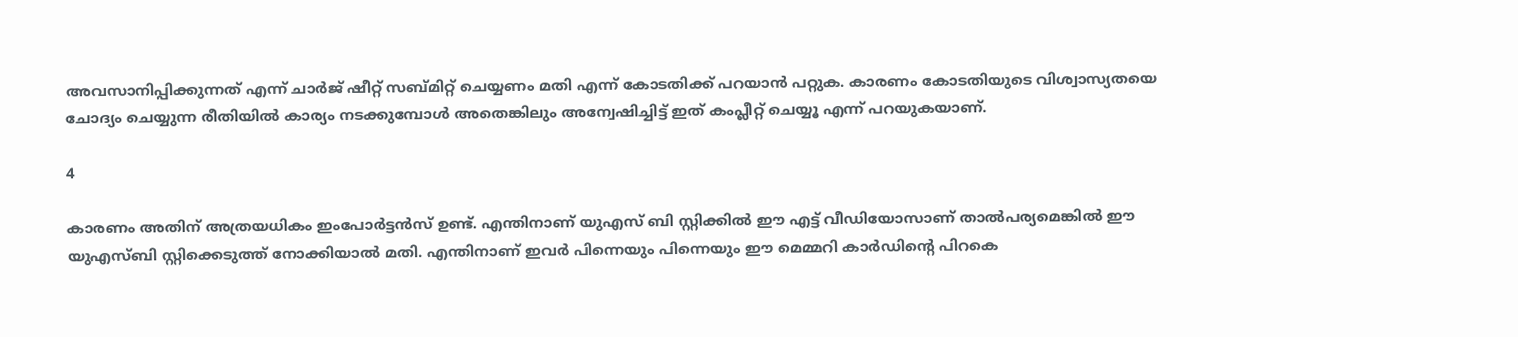അവസാനിപ്പിക്കുന്നത് എന്ന് ചാര്‍ജ് ഷീറ്റ് സബ്മിറ്റ് ചെയ്യണം മതി എന്ന് കോടതിക്ക് പറയാന്‍ പറ്റുക. കാരണം കോടതിയുടെ വിശ്വാസ്യതയെ ചോദ്യം ചെയ്യുന്ന രീതിയില്‍ കാര്യം നടക്കുമ്പോള്‍ അതെങ്കിലും അന്വേഷിച്ചിട്ട് ഇത് കംപ്ലീറ്റ് ചെയ്യൂ എന്ന് പറയുകയാണ്.

4

കാരണം അതിന് അത്രയധികം ഇംപോര്‍ട്ടന്‍സ് ഉണ്ട്. എന്തിനാണ് യുഎസ് ബി സ്റ്റിക്കില്‍ ഈ എട്ട് വീഡിയോസാണ് താല്‍പര്യമെങ്കില്‍ ഈ യുഎസ്ബി സ്റ്റിക്കെടുത്ത് നോക്കിയാല്‍ മതി. എന്തിനാണ് ഇവര്‍ പിന്നെയും പിന്നെയും ഈ മെമ്മറി കാര്‍ഡിന്റെ പിറകെ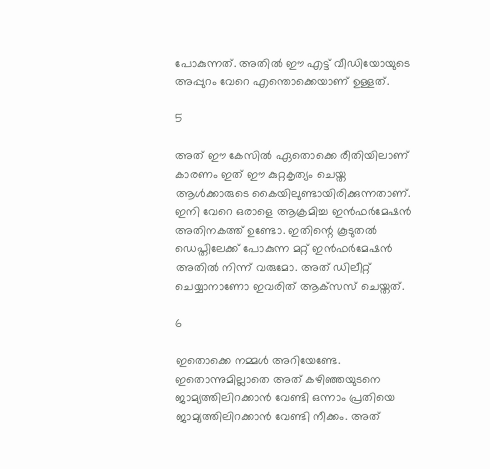പോകുന്നത്. അതില്‍ ഈ എട്ട് വീഡിയോയുടെ അപ്പുറം വേറെ എന്തൊക്കെയാണ് ഉള്ളത്.

5

അത് ഈ കേസില്‍ ഏതൊക്കെ രീതിയിലാണ് കാരണം ഇത് ഈ കുറ്റകൃത്യം ചെയ്ത ആള്‍ക്കാരുടെ കൈയിലുണ്ടായിരിക്കുന്നതാണ്. ഇനി വേറെ ഒരാളെ ആക്രമിച്ച ഇന്‍ഫര്‍മേഷന്‍ അതിനകത്ത് ഉണ്ടോ. ഇതിന്റെ കൂടുതല്‍ ഡെപ്തിലേക്ക് പോകുന്ന മറ്റ് ഇന്‍ഫര്‍മേഷന്‍ അതില്‍ നിന്ന് വരുമോ. അത് ഡിലീറ്റ് ചെയ്യാനാണോ ഇവരിത് ആക്‌സസ് ചെയ്തത്.

6

ഇതൊക്കെ നമ്മള്‍ അറിയേണ്ടേ. ഇതൊന്നുമില്ലാതെ അത് കഴിഞ്ഞയുടനെ ജാമ്യത്തിലിറക്കാന്‍ വേണ്ടി ഒന്നാം പ്രതിയെ ജാമ്യത്തിലിറക്കാന്‍ വേണ്ടി നീക്കം. അത്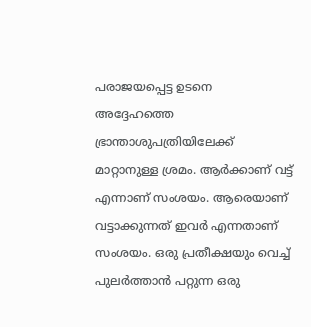പരാജയപ്പെട്ട ഉടനെ അദ്ദേഹത്തെ ഭ്രാന്താശുപത്രിയിലേക്ക് മാറ്റാനുള്ള ശ്രമം. ആര്‍ക്കാണ് വട്ട് എന്നാണ് സംശയം. ആരെയാണ് വട്ടാക്കുന്നത് ഇവര്‍ എന്നതാണ് സംശയം. ഒരു പ്രതീക്ഷയും വെച്ച് പുലര്‍ത്താന്‍ പറ്റുന്ന ഒരു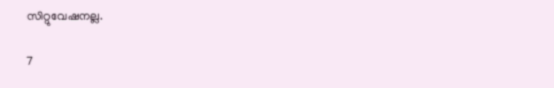സിറ്റുവേഷനല്ല.

7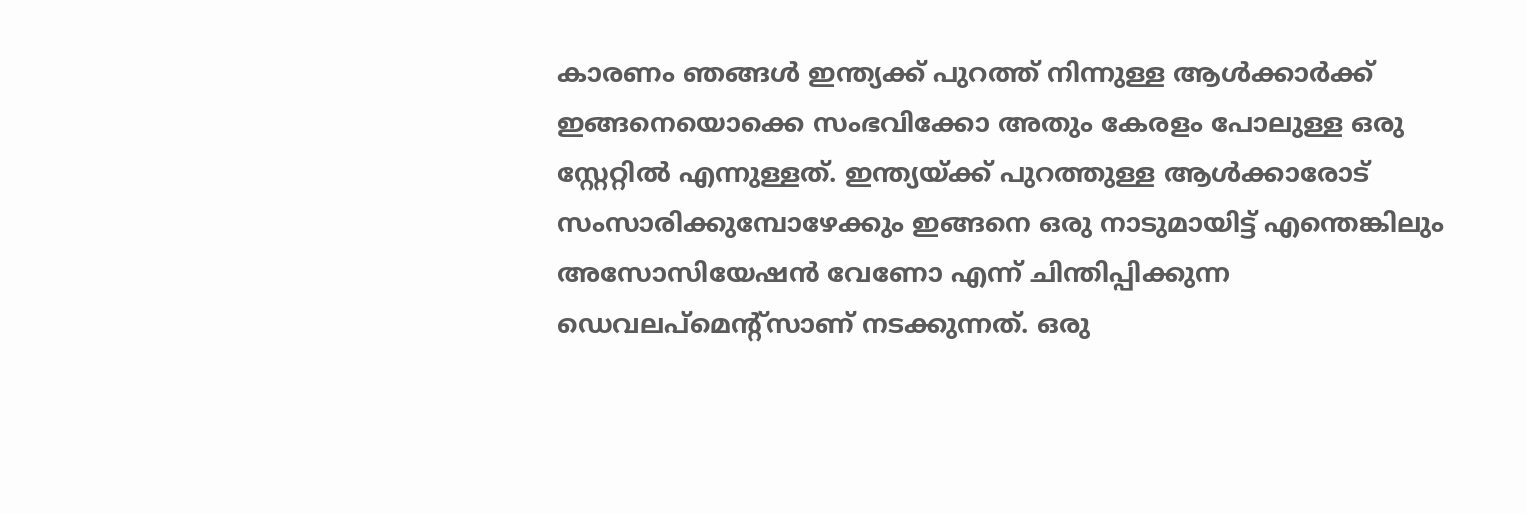കാരണം ഞങ്ങള്‍ ഇന്ത്യക്ക് പുറത്ത് നിന്നുള്ള ആള്‍ക്കാര്‍ക്ക് ഇങ്ങനെയൊക്കെ സംഭവിക്കോ അതും കേരളം പോലുള്ള ഒരു സ്റ്റേറ്റില്‍ എന്നുള്ളത്. ഇന്ത്യയ്ക്ക് പുറത്തുള്ള ആള്‍ക്കാരോട് സംസാരിക്കുമ്പോഴേക്കും ഇങ്ങനെ ഒരു നാടുമായിട്ട് എന്തെങ്കിലും അസോസിയേഷന്‍ വേണോ എന്ന് ചിന്തിപ്പിക്കുന്ന ഡെവലപ്‌മെന്റ്‌സാണ് നടക്കുന്നത്. ഒരു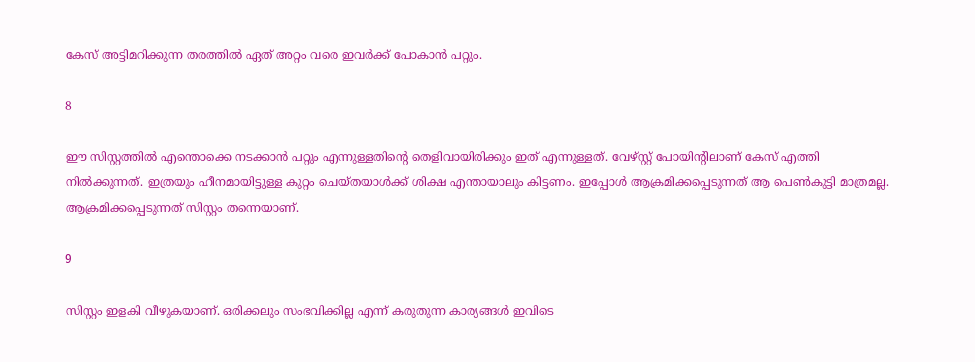കേസ് അട്ടിമറിക്കുന്ന തരത്തില്‍ ഏത് അറ്റം വരെ ഇവര്‍ക്ക് പോകാന്‍ പറ്റും.

8

ഈ സിസ്റ്റത്തില്‍ എന്തൊക്കെ നടക്കാന്‍ പറ്റും എന്നുള്ളതിന്റെ തെളിവായിരിക്കും ഇത് എന്നുള്ളത്. വേഴ്സ്റ്റ് പോയിന്റിലാണ് കേസ് എത്തി നില്‍ക്കുന്നത്. ഇത്രയും ഹീനമായിട്ടുള്ള കുറ്റം ചെയ്തയാള്‍ക്ക് ശിക്ഷ എന്തായാലും കിട്ടണം. ഇപ്പോള്‍ ആക്രമിക്കപ്പെടുന്നത് ആ പെണ്‍കുട്ടി മാത്രമല്ല. ആക്രമിക്കപ്പെടുന്നത് സിസ്റ്റം തന്നെയാണ്.

9

സിസ്റ്റം ഇളകി വീഴുകയാണ്. ഒരിക്കലും സംഭവിക്കില്ല എന്ന് കരുതുന്ന കാര്യങ്ങള്‍ ഇവിടെ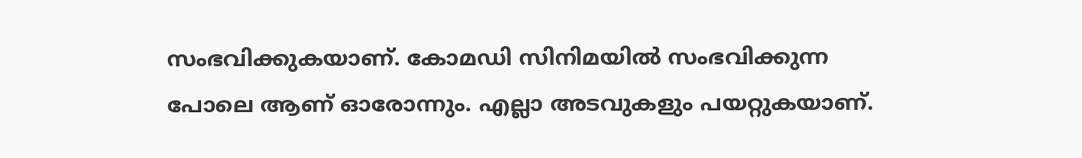സംഭവിക്കുകയാണ്. കോമഡി സിനിമയില്‍ സംഭവിക്കുന്ന പോലെ ആണ് ഓരോന്നും. എല്ലാ അടവുകളും പയറ്റുകയാണ്.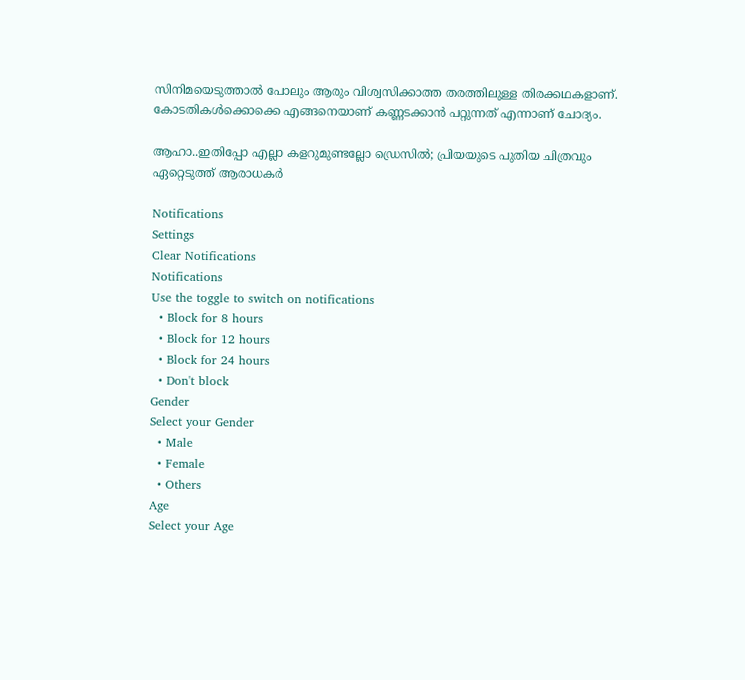സിനിമയെടുത്താല്‍ പോലും ആരും വിശ്വസിക്കാത്ത തരത്തിലുള്ള തിരക്കഥകളാണ്. കോടതികള്‍ക്കൊക്കെ എങ്ങനെയാണ് കണ്ണടക്കാന്‍ പറ്റുന്നത് എന്നാണ് ചോദ്യം.

ആഹാ..ഇതിപ്പോ എല്ലാ കളറുമുണ്ടല്ലോ ഡ്രെസില്‍; പ്രിയയുടെ പുതിയ ചിത്രവും ഏറ്റെടുത്ത് ആരാധകര്‍

Notifications
Settings
Clear Notifications
Notifications
Use the toggle to switch on notifications
  • Block for 8 hours
  • Block for 12 hours
  • Block for 24 hours
  • Don't block
Gender
Select your Gender
  • Male
  • Female
  • Others
Age
Select your Age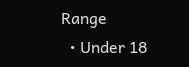Range
  • Under 18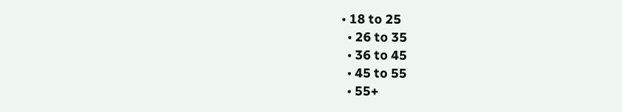• 18 to 25
  • 26 to 35
  • 36 to 45
  • 45 to 55
  • 55+